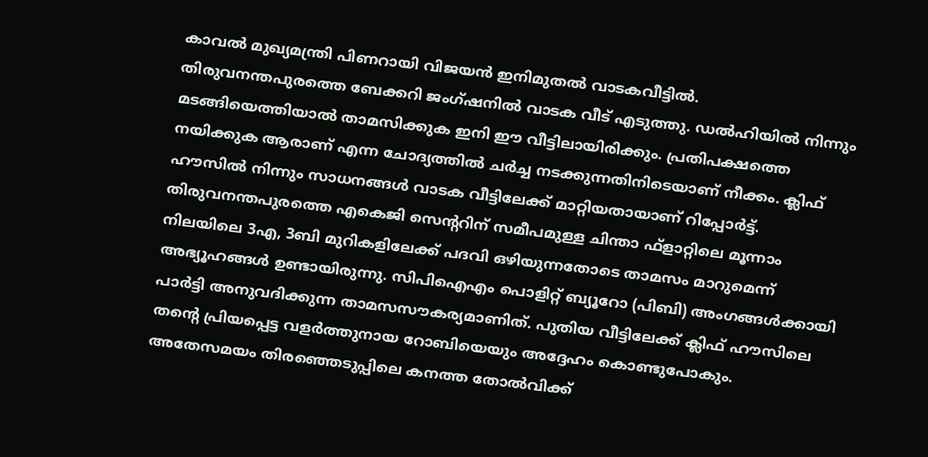കാവൽ മുഖ്യമന്ത്രി പിണറായി വിജയൻ ഇനിമുതൽ വാടകവീട്ടിൽ. തിരുവനന്തപുരത്തെ ബേക്കറി ജംഗ്ഷനിൽ വാടക വീട് എടുത്തു. ഡൽഹിയിൽ നിന്നും മടങ്ങിയെത്തിയാൽ താമസിക്കുക ഇനി ഈ വീട്ടിലായിരിക്കും. പ്രതിപക്ഷത്തെ നയിക്കുക ആരാണ് എന്ന ചോദ്യത്തിൽ ചർച്ച നടക്കുന്നതിനിടെയാണ് നീക്കം. ക്ലിഫ് ഹൗസിൽ നിന്നും സാധനങ്ങൾ വാടക വീട്ടിലേക്ക് മാറ്റിയതായാണ് റിപ്പോർട്ട്.
തിരുവനന്തപുരത്തെ എകെജി സെന്ററിന് സമീപമുള്ള ചിന്താ ഫ്ളാറ്റിലെ മൂന്നാം നിലയിലെ 3എ, 3ബി മുറികളിലേക്ക് പദവി ഒഴിയുന്നതോടെ താമസം മാറുമെന്ന് അഭ്യൂഹങ്ങൾ ഉണ്ടായിരുന്നു. സിപിഐഎം പൊളിറ്റ് ബ്യൂറോ (പിബി) അംഗങ്ങൾക്കായി പാർട്ടി അനുവദിക്കുന്ന താമസസൗകര്യമാണിത്. പുതിയ വീട്ടിലേക്ക് ക്ലിഫ് ഹൗസിലെ തന്റെ പ്രിയപ്പെട്ട വളർത്തുനായ റോബിയെയും അദ്ദേഹം കൊണ്ടുപോകും.
അതേസമയം തിരഞ്ഞെടുപ്പിലെ കനത്ത തോൽവിക്ക്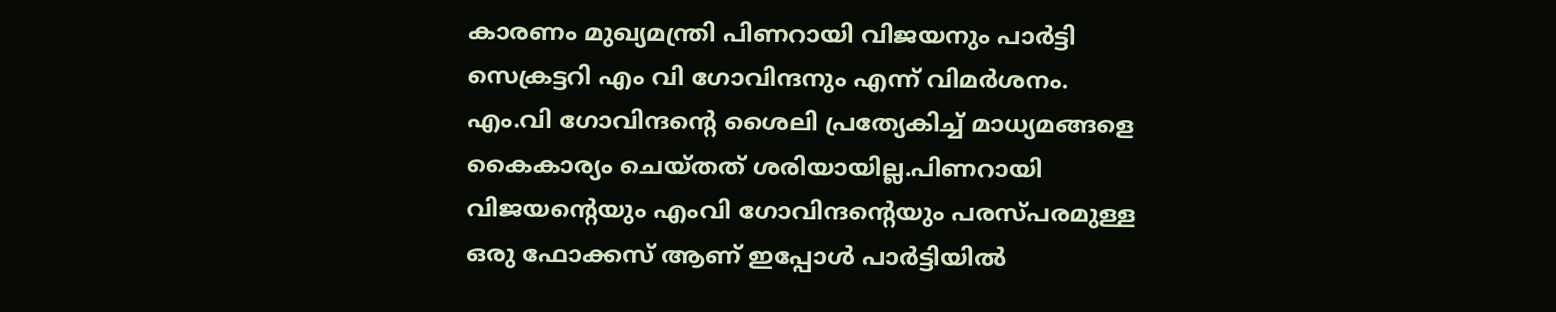കാരണം മുഖ്യമന്ത്രി പിണറായി വിജയനും പാർട്ടി സെക്രട്ടറി എം വി ഗോവിന്ദനും എന്ന് വിമർശനം. എം.വി ഗോവിന്ദന്റെ ശൈലി പ്രത്യേകിച്ച് മാധ്യമങ്ങളെ കൈകാര്യം ചെയ്തത് ശരിയായില്ല.പിണറായി വിജയന്റെയും എംവി ഗോവിന്ദന്റെയും പരസ്പരമുള്ള ഒരു ഫോക്കസ് ആണ് ഇപ്പോൾ പാർട്ടിയിൽ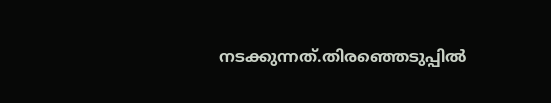നടക്കുന്നത്.തിരഞ്ഞെടുപ്പിൽ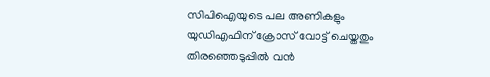സിപിഐയുടെ പല അണികളും യുഡിഎഫിന് ക്രോസ് വോട്ട് ചെയ്തതും തിരഞ്ഞെടുപ്പിൽ വൻ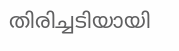തിരിച്ചടിയായി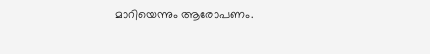മാറിയെന്നും ആരോപണം.